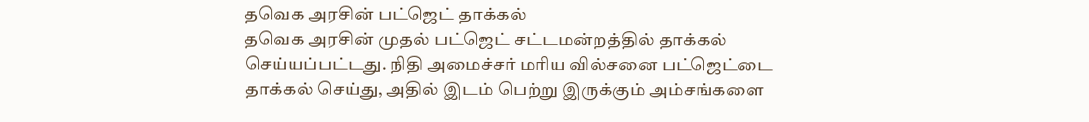தவெக அரசின் பட்ஜெட் தாக்கல்
தவெக அரசின் முதல் பட்ஜெட் சட்டமன்றத்தில் தாக்கல் செய்யப்பட்டது. நிதி அமைச்சர் மரிய வில்சனை பட்ஜெட்டை தாக்கல் செய்து, அதில் இடம் பெற்று இருக்கும் அம்சங்களை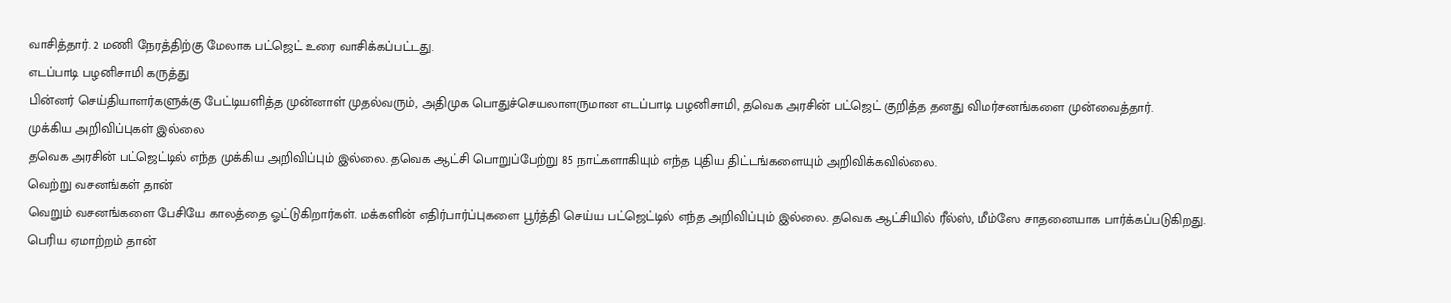வாசித்தார். 2 மணி நேரத்திற்கு மேலாக பட்ஜெட் உரை வாசிக்கப்பட்டது.
எடப்பாடி பழனிசாமி கருத்து
பின்னர் செய்தியாளர்களுக்கு பேட்டியளித்த முன்னாள் முதல்வரும், அதிமுக பொதுச்செயலாளருமான எடப்பாடி பழனிசாமி, தவெக அரசின் பட்ஜெட் குறித்த தனது விமர்சனங்களை முன்வைத்தார்.
முக்கிய அறிவிப்புகள் இல்லை
தவெக அரசின் பட்ஜெட்டில் எந்த முக்கிய அறிவிப்பும் இல்லை. தவெக ஆட்சி பொறுப்பேற்று 85 நாட்களாகியும் எந்த புதிய திட்டங்களையும் அறிவிக்கவில்லை.
வெற்று வசனங்கள் தான்
வெறும் வசனங்களை பேசியே காலத்தை ஓட்டுகிறார்கள். மக்களின் எதிர்பார்ப்புகளை பூர்த்தி செய்ய பட்ஜெட்டில் எந்த அறிவிப்பும் இல்லை. தவெக ஆட்சியில் ரீல்ஸ், மீம்ஸே சாதனையாக பார்க்கப்படுகிறது.
பெரிய ஏமாற்றம் தான்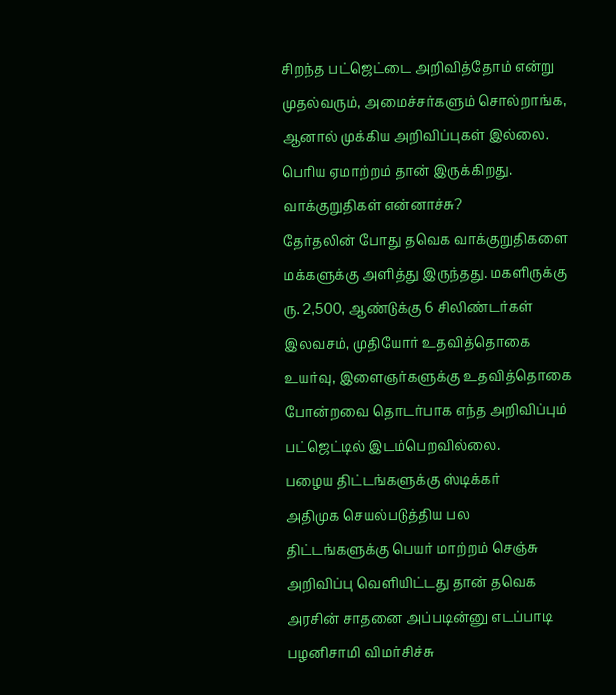சிறந்த பட்ஜெட்டை அறிவித்தோம் என்று முதல்வரும், அமைச்சர்களும் சொல்றாங்க, ஆனால் முக்கிய அறிவிப்புகள் இல்லை. பெரிய ஏமாற்றம் தான் இருக்கிறது.
வாக்குறுதிகள் என்னாச்சு?
தேர்தலின் போது தவெக வாக்குறுதிகளை மக்களுக்கு அளித்து இருந்தது. மகளிருக்கு ரு. 2,500, ஆண்டுக்கு 6 சிலிண்டர்கள் இலவசம், முதியோர் உதவித்தொகை உயர்வு, இளைஞர்களுக்கு உதவித்தொகை போன்றவை தொடர்பாக எந்த அறிவிப்பும் பட்ஜெட்டில் இடம்பெறவில்லை.
பழைய திட்டங்களுக்கு ஸ்டிக்கர்
அதிமுக செயல்படுத்திய பல திட்டங்களுக்கு பெயர் மாற்றம் செஞ்சு அறிவிப்பு வெளியிட்டது தான் தவெக அரசின் சாதனை அப்படின்னு எடப்பாடி பழனிசாமி விமர்சிச்சு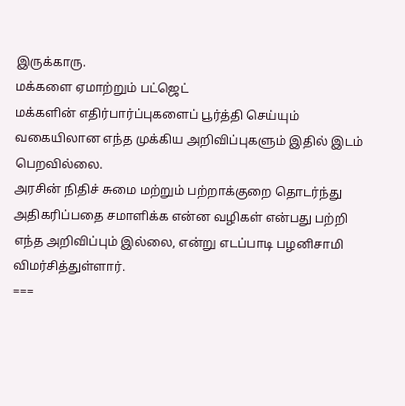இருக்காரு.
மக்களை ஏமாற்றும் பட்ஜெட்
மக்களின் எதிர்பார்ப்புகளைப் பூர்த்தி செய்யும் வகையிலான எந்த முக்கிய அறிவிப்புகளும் இதில் இடம் பெறவில்லை.
அரசின் நிதிச் சுமை மற்றும் பற்றாக்குறை தொடர்ந்து அதிகரிப்பதை சமாளிக்க என்ன வழிகள் என்பது பற்றி எந்த அறிவிப்பும் இல்லை, என்று எடப்பாடி பழனிசாமி விமர்சித்துள்ளார்.
===